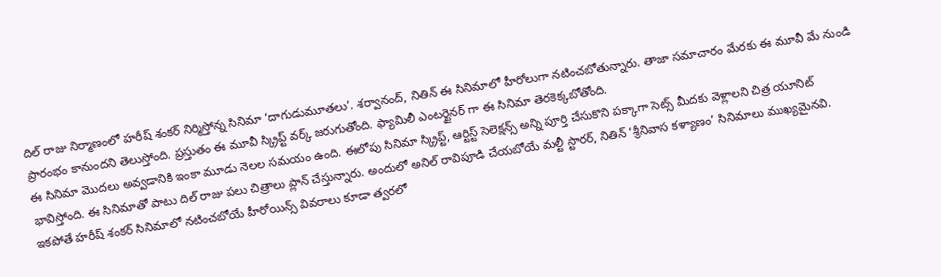దిల్ రాజు నిర్మాణంలో హరీష్ శంకర్ నిర్మిస్తోన్న సినిమా ‘దాగుడుమూతలు’. శర్వానంద్, నితిన్ ఈ సినిమాలో హీరోలుగా నటించబోతున్నారు. తాజా సమాచారం మేరకు ఈ మూవీ మే నుండి ప్రారంభం కానుందని తెలుస్తోంది. ప్రస్తుతం ఈ మూవీ స్క్రిప్ట్ వర్క్ జరుగుతోంది. ఫ్యామిలీ ఎంటర్టైనర్ గా ఈ సినిమా తెరకెక్కబోతోంది.
ఈ సినిమా మొదలు అవ్వడానికి ఇంకా మూడు నెలల సమయం ఉంది. ఈలోపు సినిమా స్క్రిప్ట్, ఆర్టిస్ట్ సెలెక్షన్స్ అన్ని పూర్తి చేసుకొని పక్కాగా సెట్స్ మీదకు వెళ్లాలని చిత్ర యూనిట్ భావిస్తోంది. ఈ సినిమాతో పాటు దిల్ రాజు పలు చిత్రాలు ప్లాన్ చేస్తున్నారు. అందులో అనిల్ రావిపూడి చేయబోయే మల్టీ స్టారర్, నితిన్ ‘శ్రీనివాస కళ్యాణం’ సినిమాలు ముఖ్యమైనవి. ఇకపోతే హరీష్ శంకర్ సినిమాలో నటించబోయే హీరోయిన్స్ వివరాలు కూడా త్వరలో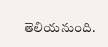తెలియనుంది.